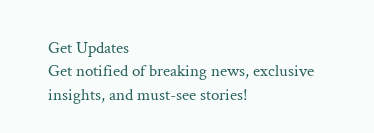Get Updates
Get notified of breaking news, exclusive insights, and must-see stories!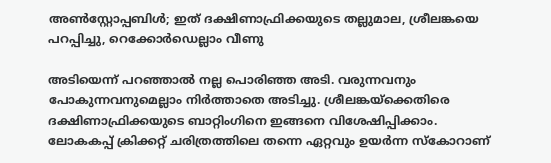അണ്‍സ്റ്റോപ്പബിള്‍; ഇത് ദക്ഷിണാഫ്രിക്കയുടെ തല്ലുമാല, ശ്രീലങ്കയെ പറപ്പിച്ചു, റെക്കോര്‍ഡെല്ലാം വീണു

അടിയെന്ന് പറഞ്ഞാല്‍ നല്ല പൊരിഞ്ഞ അടി. വരുന്നവനും പോകുന്നവനുമെല്ലാം നിര്‍ത്താതെ അടിച്ചു. ശ്രീലങ്കയ്‌ക്കെതിരെ ദക്ഷിണാഫ്രിക്കയുടെ ബാറ്റിംഗിനെ ഇങ്ങനെ വിശേഷിപ്പിക്കാം. ലോകകപ്പ് ക്രിക്കറ്റ് ചരിത്രത്തിലെ തന്നെ ഏറ്റവും ഉയര്‍ന്ന സ്‌കോറാണ്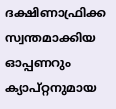ദക്ഷിണാഫ്രിക്ക സ്വന്തമാക്കിയ ഓപ്പണറും ക്യാപ്റ്റനുമായ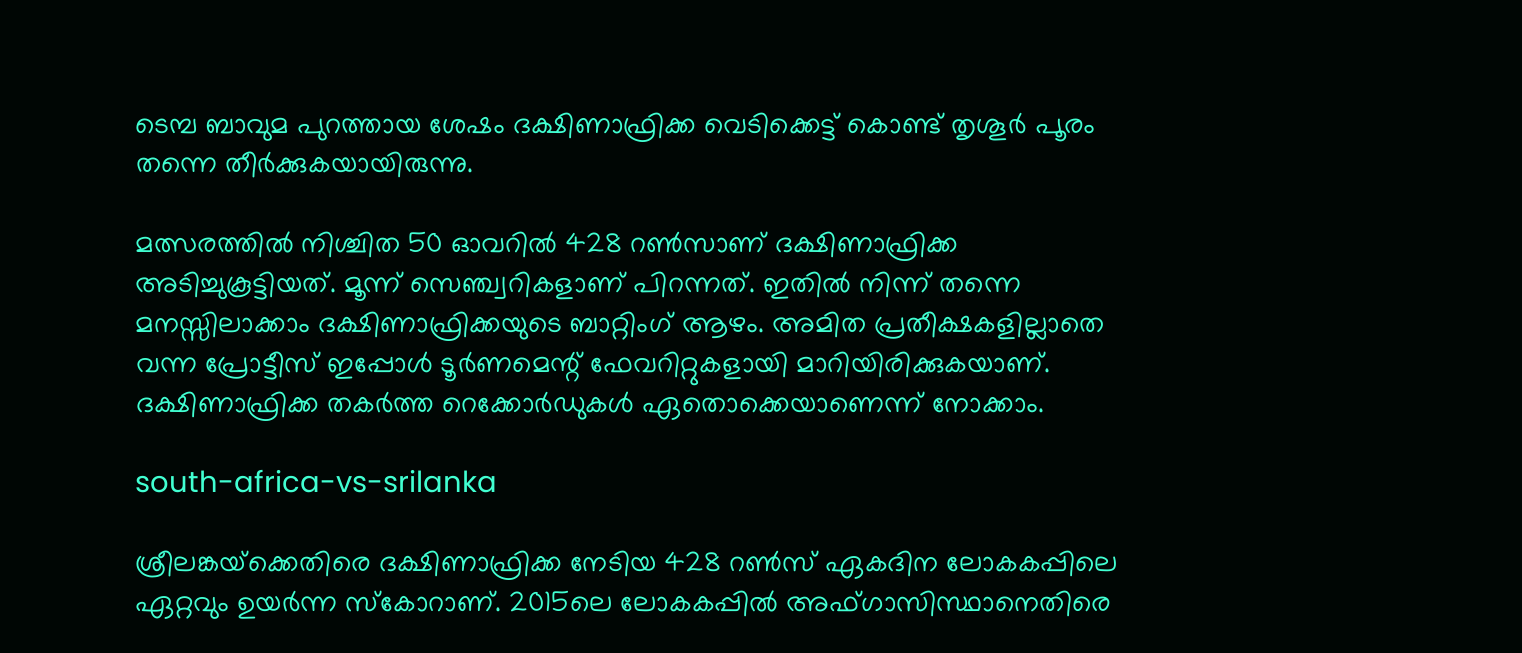ടെമ്പ ബാവുമ പുറത്തായ ശേഷം ദക്ഷിണാഫ്രിക്ക വെടിക്കെട്ട് കൊണ്ട് തൃശൂര്‍ പൂരം തന്നെ തീര്‍ക്കുകയായിരുന്നു.

മത്സരത്തില്‍ നിശ്ചിത 50 ഓവറില്‍ 428 റണ്‍സാണ് ദക്ഷിണാഫ്രിക്ക അടിച്ചുകൂട്ടിയത്. മൂന്ന് സെഞ്ച്വറികളാണ് പിറന്നത്. ഇതില്‍ നിന്ന് തന്നെ മനസ്സിലാക്കാം ദക്ഷിണാഫ്രിക്കയുടെ ബാറ്റിംഗ് ആഴം. അമിത പ്രതീക്ഷകളില്ലാതെ വന്ന പ്രോട്ടീസ് ഇപ്പോള്‍ ടൂര്‍ണമെന്റ് ഫേവറിറ്റുകളായി മാറിയിരിക്കുകയാണ്. ദക്ഷിണാഫ്രിക്ക തകര്‍ത്ത റെക്കോര്‍ഡുകള്‍ ഏതൊക്കെയാണെന്ന് നോക്കാം.

south-africa-vs-srilanka

ശ്രീലങ്കയ്‌ക്കെതിരെ ദക്ഷിണാഫ്രിക്ക നേടിയ 428 റണ്‍സ് ഏകദിന ലോകകപ്പിലെ ഏറ്റവും ഉയര്‍ന്ന സ്‌കോറാണ്. 2015ലെ ലോകകപ്പില്‍ അഫ്ഗാസിസ്ഥാനെതിരെ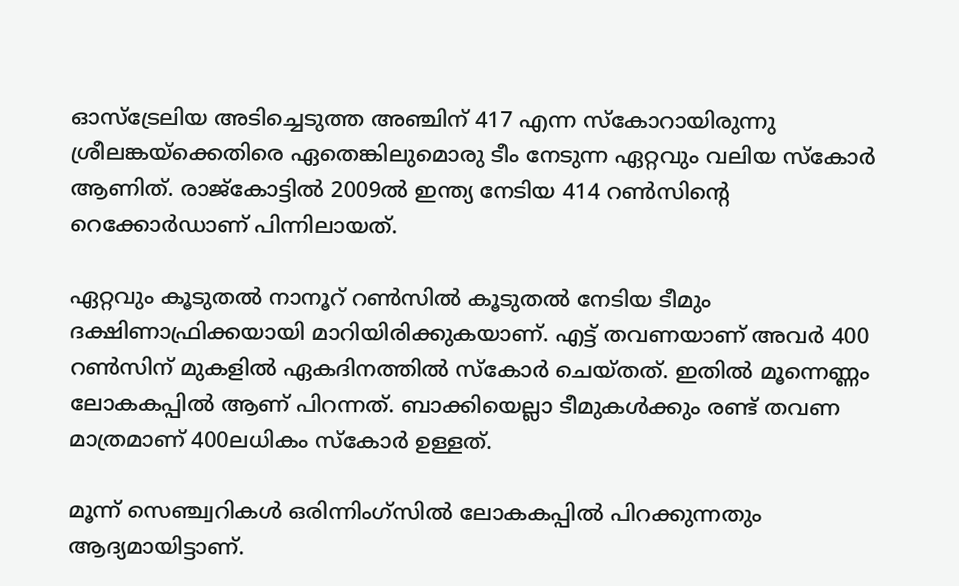ഓസ്‌ട്രേലിയ അടിച്ചെടുത്ത അഞ്ചിന് 417 എന്ന സ്‌കോറായിരുന്നു ശ്രീലങ്കയ്‌ക്കെതിരെ ഏതെങ്കിലുമൊരു ടീം നേടുന്ന ഏറ്റവും വലിയ സ്‌കോര്‍ ആണിത്. രാജ്‌കോട്ടില്‍ 2009ല്‍ ഇന്ത്യ നേടിയ 414 റണ്‍സിന്റെ റെക്കോര്‍ഡാണ് പിന്നിലായത്.

ഏറ്റവും കൂടുതല്‍ നാനൂറ് റണ്‍സില്‍ കൂടുതല്‍ നേടിയ ടീമും ദക്ഷിണാഫ്രിക്കയായി മാറിയിരിക്കുകയാണ്. എട്ട് തവണയാണ് അവര്‍ 400 റണ്‍സിന് മുകളില്‍ ഏകദിനത്തില്‍ സ്‌കോര്‍ ചെയ്തത്. ഇതില്‍ മൂന്നെണ്ണം ലോകകപ്പില്‍ ആണ് പിറന്നത്. ബാക്കിയെല്ലാ ടീമുകള്‍ക്കും രണ്ട് തവണ മാത്രമാണ് 400ലധികം സ്‌കോര്‍ ഉള്ളത്.

മൂന്ന് സെഞ്ച്വറികള്‍ ഒരിന്നിംഗ്‌സില്‍ ലോകകപ്പില്‍ പിറക്കുന്നതും ആദ്യമായിട്ടാണ്.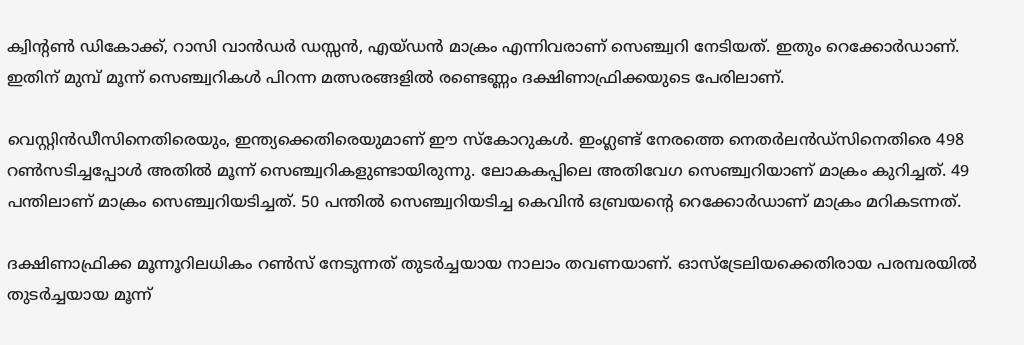ക്വിന്റണ്‍ ഡികോക്ക്, റാസി വാന്‍ഡര്‍ ഡസ്സന്‍, എയ്ഡന്‍ മാക്രം എന്നിവരാണ് സെഞ്ച്വറി നേടിയത്. ഇതും റെക്കോര്‍ഡാണ്. ഇതിന് മുമ്പ് മൂന്ന് സെഞ്ച്വറികള്‍ പിറന്ന മത്സരങ്ങളില്‍ രണ്ടെണ്ണം ദക്ഷിണാഫ്രിക്കയുടെ പേരിലാണ്.

വെസ്റ്റിന്‍ഡീസിനെതിരെയും, ഇന്ത്യക്കെതിരെയുമാണ് ഈ സ്‌കോറുകള്‍. ഇംഗ്ലണ്ട് നേരത്തെ നെതര്‍ലന്‍ഡ്‌സിനെതിരെ 498 റണ്‍സടിച്ചപ്പോള്‍ അതില്‍ മൂന്ന് സെഞ്ച്വറികളുണ്ടായിരുന്നു. ലോകകപ്പിലെ അതിവേഗ സെഞ്ച്വറിയാണ് മാക്രം കുറിച്ചത്. 49 പന്തിലാണ് മാക്രം സെഞ്ച്വറിയടിച്ചത്. 50 പന്തില്‍ സെഞ്ച്വറിയടിച്ച കെവിന്‍ ഒബ്രയന്റെ റെക്കോര്‍ഡാണ് മാക്രം മറികടന്നത്.

ദക്ഷിണാഫ്രിക്ക മൂന്നൂറിലധികം റണ്‍സ് നേടുന്നത് തുടര്‍ച്ചയായ നാലാം തവണയാണ്. ഓസ്‌ട്രേലിയക്കെതിരായ പരമ്പരയില്‍ തുടര്‍ച്ചയായ മൂന്ന്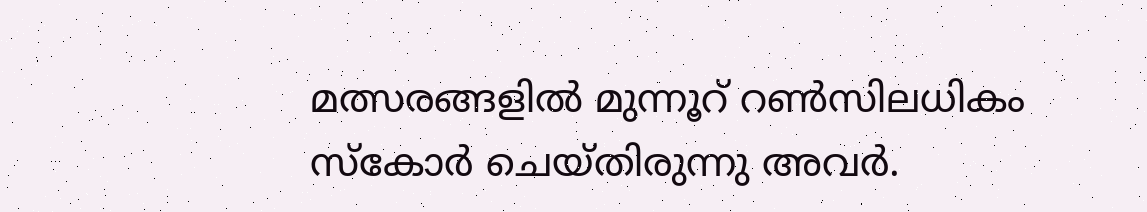മത്സരങ്ങളില്‍ മുന്നൂറ് റണ്‍സിലധികം സ്‌കോര്‍ ചെയ്തിരുന്നു അവര്‍.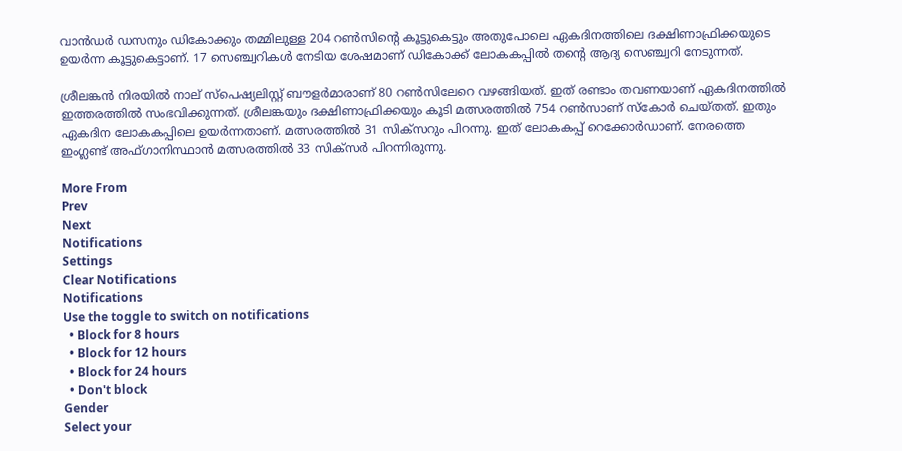വാന്‍ഡര്‍ ഡസനും ഡികോക്കും തമ്മിലുള്ള 204 റണ്‍സിന്റെ കൂട്ടുകെട്ടും അതുപോലെ ഏകദിനത്തിലെ ദക്ഷിണാഫ്രിക്കയുടെ ഉയര്‍ന്ന കൂട്ടുകെട്ടാണ്. 17 സെഞ്ച്വറികള്‍ നേടിയ ശേഷമാണ് ഡികോക്ക് ലോകകപ്പില്‍ തന്റെ ആദ്യ സെഞ്ച്വറി നേടുന്നത്.

ശ്രീലങ്കന്‍ നിരയില്‍ നാല് സ്‌പെഷ്യലിസ്റ്റ് ബൗളര്‍മാരാണ് 80 റണ്‍സിലേറെ വഴങ്ങിയത്. ഇത് രണ്ടാം തവണയാണ് ഏകദിനത്തില്‍ ഇത്തരത്തില്‍ സംഭവിക്കുന്നത്. ശ്രീലങ്കയും ദക്ഷിണാഫ്രിക്കയും കൂടി മത്സരത്തില്‍ 754 റണ്‍സാണ് സ്‌കോര്‍ ചെയ്തത്. ഇതും ഏകദിന ലോകകപ്പിലെ ഉയര്‍ന്നതാണ്. മത്സരത്തില്‍ 31 സിക്‌സറും പിറന്നു. ഇത് ലോകകപ്പ് റെക്കോര്‍ഡാണ്. നേരത്തെ ഇംഗ്ലണ്ട് അഫ്ഗാനിസ്ഥാന്‍ മത്സരത്തില്‍ 33 സിക്‌സര്‍ പിറന്നിരുന്നു.

More From
Prev
Next
Notifications
Settings
Clear Notifications
Notifications
Use the toggle to switch on notifications
  • Block for 8 hours
  • Block for 12 hours
  • Block for 24 hours
  • Don't block
Gender
Select your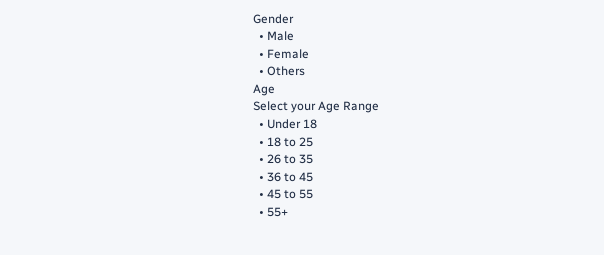Gender
  • Male
  • Female
  • Others
Age
Select your Age Range
  • Under 18
  • 18 to 25
  • 26 to 35
  • 36 to 45
  • 45 to 55
  • 55+